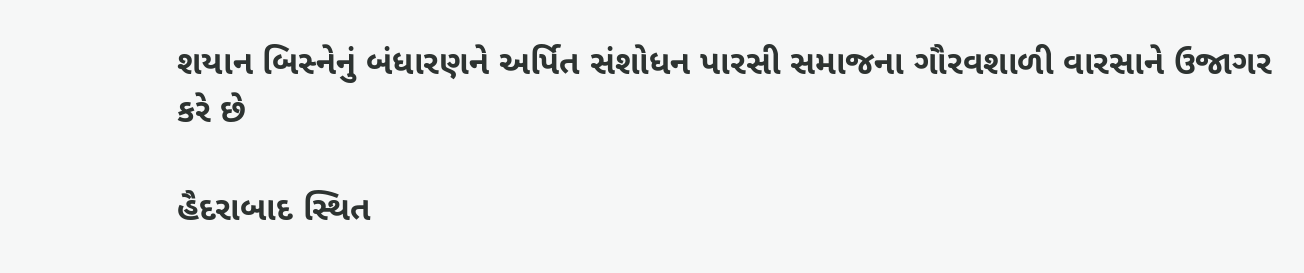શયાન બિસ્નેનું બંધારણને અર્પિત સંશોધન પારસી સમાજના ગૌરવશાળી વારસાને ઉજાગર કરે છે

હૈદરાબાદ સ્થિત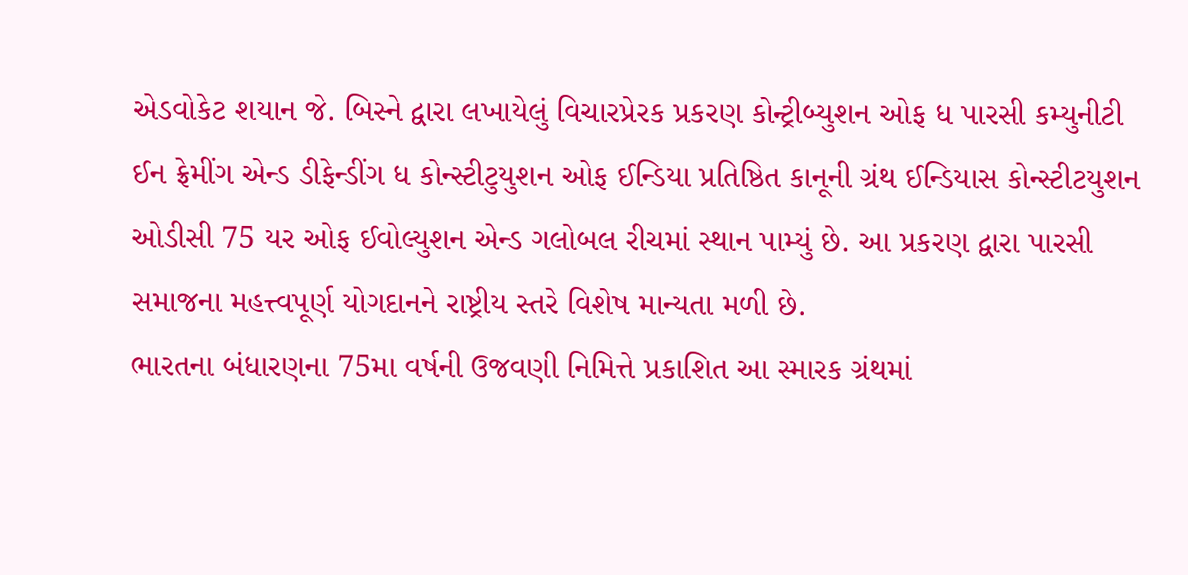એડવોકેટ શયાન જે. બિસ્ને દ્વારા લખાયેલું વિચારપ્રેરક પ્રકરણ કોન્ટ્રીબ્યુશન ઓફ ધ પારસી કમ્યુનીટી ઈન ફ્રેમીંગ એન્ડ ડીફેન્ડીંગ ધ કોન્સ્ટીટુયુશન ઓફ ઈન્ડિયા પ્રતિષ્ઠિત કાનૂની ગ્રંથ ઈન્ડિયાસ કોન્સ્ટીટયુશન ઓડીસી 75 યર ઓફ ઈવોલ્યુશન એન્ડ ગલોબલ રીચમાં સ્થાન પામ્યું છે. આ પ્રકરણ દ્વારા પારસી સમાજના મહત્ત્વપૂર્ણ યોગદાનને રાષ્ટ્રીય સ્તરે વિશેષ માન્યતા મળી છે.
ભારતના બંધારણના 75મા વર્ષની ઉજવણી નિમિત્તે પ્રકાશિત આ સ્મારક ગ્રંથમાં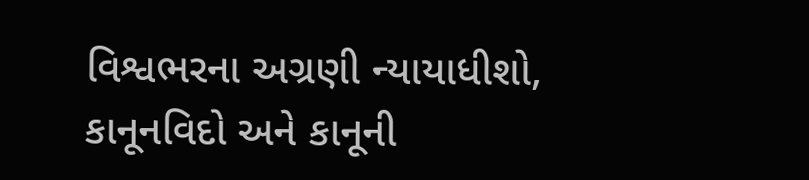વિશ્વભરના અગ્રણી ન્યાયાધીશો, કાનૂનવિદો અને કાનૂની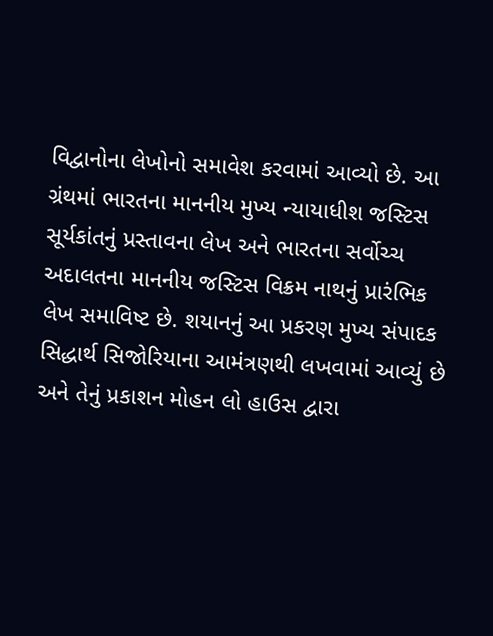વિદ્વાનોના લેખોનો સમાવેશ કરવામાં આવ્યો છે. આ ગ્રંથમાં ભારતના માનનીય મુખ્ય ન્યાયાધીશ જસ્ટિસ સૂર્યકાંતનું પ્રસ્તાવના લેખ અને ભારતના સર્વોચ્ચ અદાલતના માનનીય જસ્ટિસ વિક્રમ નાથનું પ્રારંભિક લેખ સમાવિષ્ટ છે. શયાનનું આ પ્રકરણ મુખ્ય સંપાદક સિદ્ધાર્થ સિજોરિયાના આમંત્રણથી લખવામાં આવ્યું છે અને તેનું પ્રકાશન મોહન લો હાઉસ દ્વારા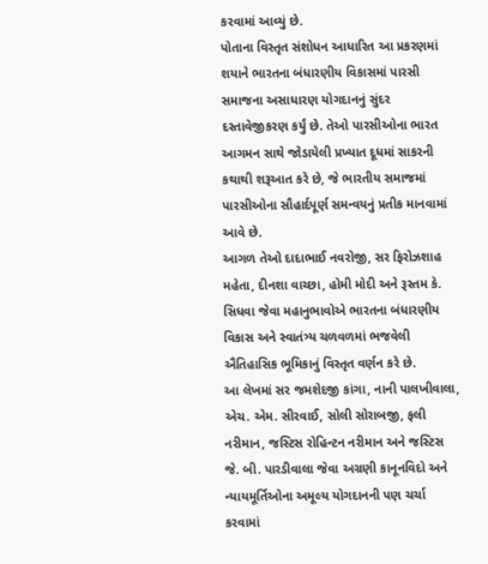કરવામાં આવ્યું છે.
પોતાના વિસ્તૃત સંશોધન આધારિત આ પ્રકરણમાં શયાને ભારતના બંધારણીય વિકાસમાં પારસી સમાજના અસાધારણ યોગદાનનું સુંદર દસ્તાવેજીકરણ કર્યું છે. તેઓ પારસીઓના ભારત આગમન સાથે જોડાયેલી પ્રખ્યાત દૂધમાં સાકરની કથાથી શરૂઆત કરે છે, જે ભારતીય સમાજમાં પારસીઓના સૌહાર્દપૂર્ણ સમન્વયનું પ્રતીક માનવામાં આવે છે.
આગળ તેઓ દાદાભાઈ નવરોજી, સર ફિરોઝશાહ મહેતા, દીનશા વાચ્છા, હોમી મોદી અને રૂસ્તમ કે. સિધવા જેવા મહાનુભાવોએ ભારતના બંધારણીય વિકાસ અને સ્વાતંત્ર્ય ચળવળમાં ભજવેલી ઐતિહાસિક ભૂમિકાનું વિસ્તૃત વર્ણન કરે છે.
આ લેખમાં સર જમશેદજી કાંગા, નાની પાલખીવાલા, એચ. એમ. સીરવાઈ, સોલી સોરાબજી, ફલી નરીમાન, જસ્ટિસ રોહિન્ટન નરીમાન અને જસ્ટિસ જે. બી. પારડીવાલા જેવા અગ્રણી કાનૂનવિદો અને ન્યાયમૂર્તિઓના અમૂલ્ય યોગદાનની પણ ચર્ચા કરવામાં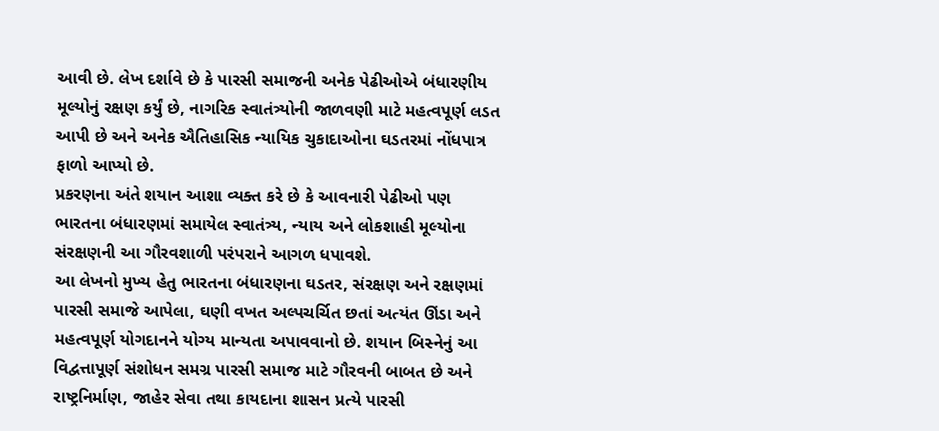આવી છે. લેખ દર્શાવે છે કે પારસી સમાજની અનેક પેઢીઓએ બંધારણીય મૂલ્યોનું રક્ષણ કર્યું છે, નાગરિક સ્વાતંત્ર્યોની જાળવણી માટે મહત્વપૂર્ણ લડત આપી છે અને અનેક ઐતિહાસિક ન્યાયિક ચુકાદાઓના ઘડતરમાં નોંધપાત્ર ફાળો આપ્યો છે.
પ્રકરણના અંતે શયાન આશા વ્યક્ત કરે છે કે આવનારી પેઢીઓ પણ ભારતના બંધારણમાં સમાયેલ સ્વાતંત્ર્ય, ન્યાય અને લોકશાહી મૂલ્યોના સંરક્ષણની આ ગૌરવશાળી પરંપરાને આગળ ધપાવશે.
આ લેખનો મુખ્ય હેતુ ભારતના બંધારણના ઘડતર, સંરક્ષણ અને રક્ષણમાં પારસી સમાજે આપેલા, ઘણી વખત અલ્પચર્ચિત છતાં અત્યંત ઊંડા અને મહત્વપૂર્ણ યોગદાનને યોગ્ય માન્યતા અપાવવાનો છે. શયાન બિસ્નેનું આ વિદ્વત્તાપૂર્ણ સંશોધન સમગ્ર પારસી સમાજ માટે ગૌરવની બાબત છે અને રાષ્ટ્રનિર્માણ, જાહેર સેવા તથા કાયદાના શાસન પ્રત્યે પારસી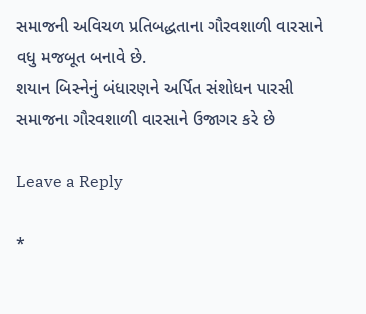સમાજની અવિચળ પ્રતિબદ્ધતાના ગૌરવશાળી વારસાને વધુ મજબૂત બનાવે છે.
શયાન બિસ્નેનું બંધારણને અર્પિત સંશોધન પારસી સમાજના ગૌરવશાળી વારસાને ઉજાગર કરે છે

Leave a Reply

*